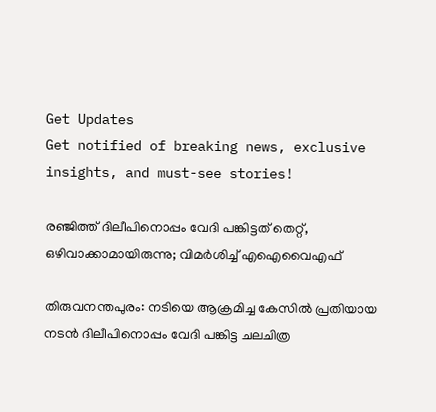Get Updates
Get notified of breaking news, exclusive insights, and must-see stories!

രഞ്ജിത്ത് ദിലീപിനൊപ്പം വേദി പങ്കിട്ടത് തെറ്റ്, ഒഴിവാക്കാമായിരുന്നു; വിമര്‍ശിച്ച് എഐവൈഎഫ്

തിരുവനന്തപുരം: നടിയെ ആക്രമിച്ച കേസില്‍ പ്രതിയായ നടന്‍ ദിലീപിനൊപ്പം വേദി പങ്കിട്ട ചലചിത്ര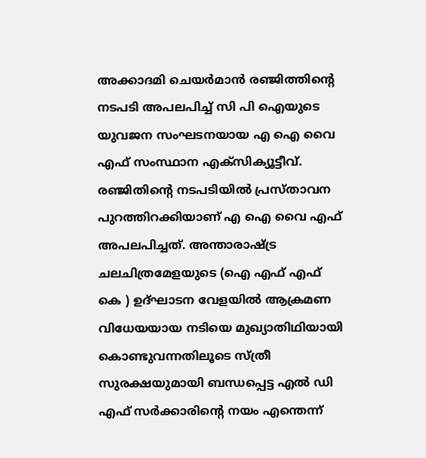അക്കാദമി ചെയര്‍മാന്‍ രഞ്ജിത്തിന്റെ നടപടി അപലപിച്ച് സി പി ഐയുടെ യുവജന സംഘടനയായ എ ഐ വൈ എഫ് സംസ്ഥാന എക്സിക്യൂട്ടീവ്. രഞ്ജിതിന്റെ നടപടിയില്‍ പ്രസ്താവന പുറത്തിറക്കിയാണ് എ ഐ വൈ എഫ് അപലപിച്ചത്. അന്താരാഷ്ട്ര ചലചിത്രമേളയുടെ (ഐ എഫ് എഫ് കെ ) ഉദ്ഘാടന വേളയില്‍ ആക്രമണ വിധേയയായ നടിയെ മുഖ്യാതിഥിയായി കൊണ്ടുവന്നതിലൂടെ സ്ത്രീ സുരക്ഷയുമായി ബന്ധപ്പെട്ട എല്‍ ഡി എഫ് സര്‍ക്കാരിന്റെ നയം എന്തെന്ന്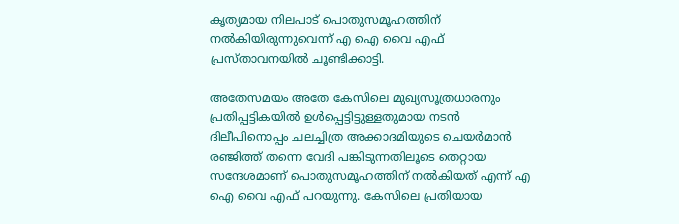കൃത്യമായ നിലപാട് പൊതുസമൂഹത്തിന് നല്‍കിയിരുന്നുവെന്ന് എ ഐ വൈ എഫ് പ്രസ്താവനയില്‍ ചൂണ്ടിക്കാട്ടി.

അതേസമയം അതേ കേസിലെ മുഖ്യസൂത്രധാരനും പ്രതിപ്പട്ടികയില്‍ ഉള്‍പ്പെട്ടിട്ടുള്ളതുമായ നടന്‍ ദിലീപിനൊപ്പം ചലച്ചിത്ര അക്കാദമിയുടെ ചെയര്‍മാന്‍ രഞ്ജിത്ത് തന്നെ വേദി പങ്കിടുന്നതിലൂടെ തെറ്റായ സന്ദേശമാണ് പൊതുസമൂഹത്തിന് നല്‍കിയത് എന്ന് എ ഐ വൈ എഫ് പറയുന്നു. കേസിലെ പ്രതിയായ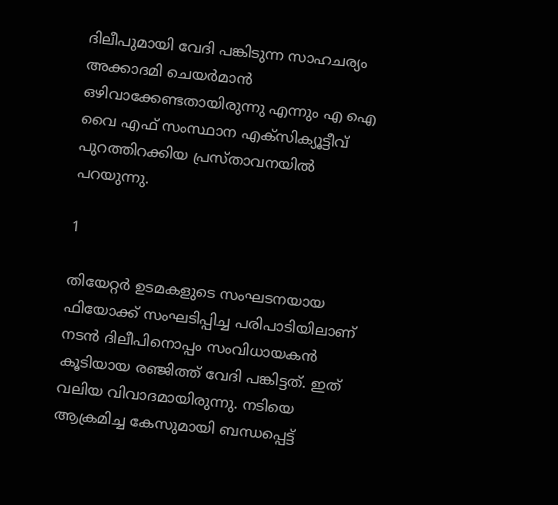ദിലീപുമായി വേദി പങ്കിടുന്ന സാഹചര്യം അക്കാദമി ചെയര്‍മാന്‍ ഒഴിവാക്കേണ്ടതായിരുന്നു എന്നും എ ഐ വൈ എഫ് സംസ്ഥാന എക്സിക്യൂട്ടീവ് പുറത്തിറക്കിയ പ്രസ്താവനയില്‍ പറയുന്നു.

1

തിയേറ്റര്‍ ഉടമകളുടെ സംഘടനയായ ഫിയോക്ക് സംഘടിപ്പിച്ച പരിപാടിയിലാണ് നടന്‍ ദിലീപിനൊപ്പം സംവിധായകന്‍ കൂടിയായ രഞ്ജിത്ത് വേദി പങ്കിട്ടത്. ഇത് വലിയ വിവാദമായിരുന്നു. നടിയെ ആക്രമിച്ച കേസുമായി ബന്ധപ്പെട്ട്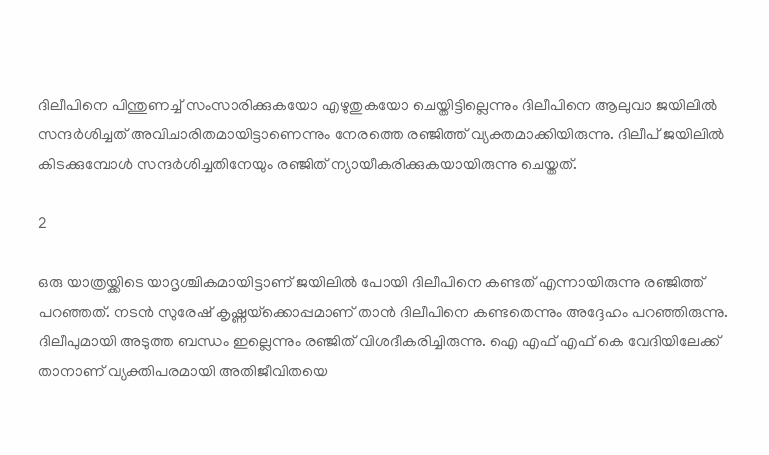ദിലീപിനെ പിന്തുണച്ച് സംസാരിക്കുകയോ എഴുതുകയോ ചെയ്തിട്ടില്ലെന്നും ദിലീപിനെ ആലുവാ ജയിലില്‍ സന്ദര്‍ശിച്ചത് അവിചാരിതമായിട്ടാണെന്നും നേരത്തെ രഞ്ജിത്ത് വ്യക്തമാക്കിയിരുന്നു. ദിലീപ് ജയിലില്‍ കിടക്കുമ്പോള്‍ സന്ദര്‍ശിച്ചതിനേയും രഞ്ജിത് ന്യായീകരിക്കുകയായിരുന്നു ചെയ്തത്.

2

ഒരു യാത്രയ്ക്കിടെ യാദൃശ്ചികമായിട്ടാണ് ജയിലില്‍ പോയി ദിലീപിനെ കണ്ടത് എന്നായിരുന്നു രഞ്ജിത്ത് പറഞ്ഞത്. നടന്‍ സുരേഷ് കൃഷ്ണയ്‌ക്കൊപ്പമാണ് താന്‍ ദിലീപിനെ കണ്ടതെന്നും അദ്ദേഹം പറഞ്ഞിരുന്നു. ദിലീപുമായി അടുത്ത ബന്ധം ഇല്ലെന്നും രഞ്ജിത് വിശദീകരിച്ചിരുന്നു. ഐ എഫ് എഫ് കെ വേദിയിലേക്ക് താനാണ് വ്യക്തിപരമായി അതിജീവിതയെ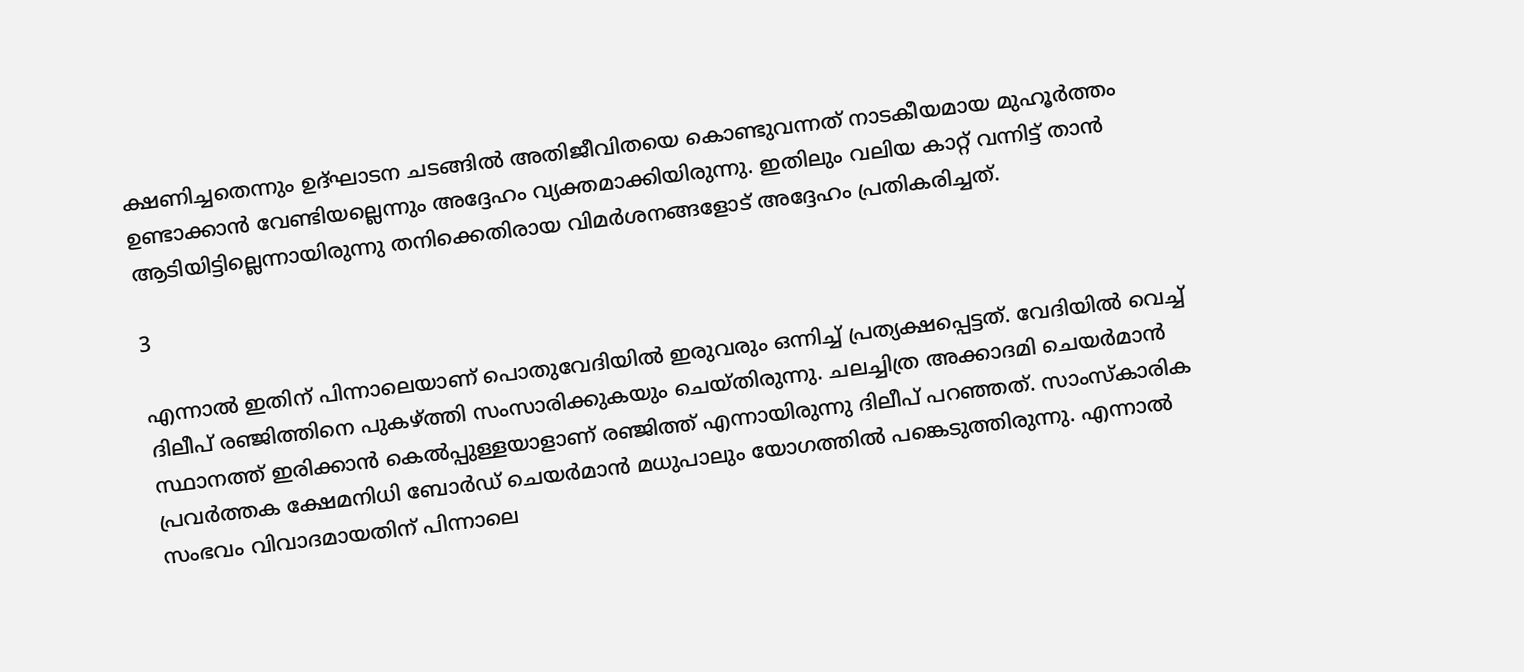ക്ഷണിച്ചതെന്നും ഉദ്ഘാടന ചടങ്ങില്‍ അതിജീവിതയെ കൊണ്ടുവന്നത് നാടകീയമായ മുഹൂര്‍ത്തം ഉണ്ടാക്കാന്‍ വേണ്ടിയല്ലെന്നും അദ്ദേഹം വ്യക്തമാക്കിയിരുന്നു. ഇതിലും വലിയ കാറ്റ് വന്നിട്ട് താന്‍ ആടിയിട്ടില്ലെന്നായിരുന്നു തനിക്കെതിരായ വിമര്‍ശനങ്ങളോട് അദ്ദേഹം പ്രതികരിച്ചത്.

3

എന്നാല്‍ ഇതിന് പിന്നാലെയാണ് പൊതുവേദിയില്‍ ഇരുവരും ഒന്നിച്ച് പ്രത്യക്ഷപ്പെട്ടത്. വേദിയില്‍ വെച്ച് ദിലീപ് രഞ്ജിത്തിനെ പുകഴ്ത്തി സംസാരിക്കുകയും ചെയ്തിരുന്നു. ചലച്ചിത്ര അക്കാദമി ചെയര്‍മാന്‍ സ്ഥാനത്ത് ഇരിക്കാന്‍ കെല്‍പ്പുള്ളയാളാണ് രഞ്ജിത്ത് എന്നായിരുന്നു ദിലീപ് പറഞ്ഞത്. സാംസ്‌കാരിക പ്രവര്‍ത്തക ക്ഷേമനിധി ബോര്‍ഡ് ചെയര്‍മാന്‍ മധുപാലും യോഗത്തില്‍ പങ്കെടുത്തിരുന്നു. എന്നാല്‍ സംഭവം വിവാദമായതിന് പിന്നാലെ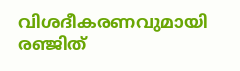വിശദീകരണവുമായി രഞ്ജിത്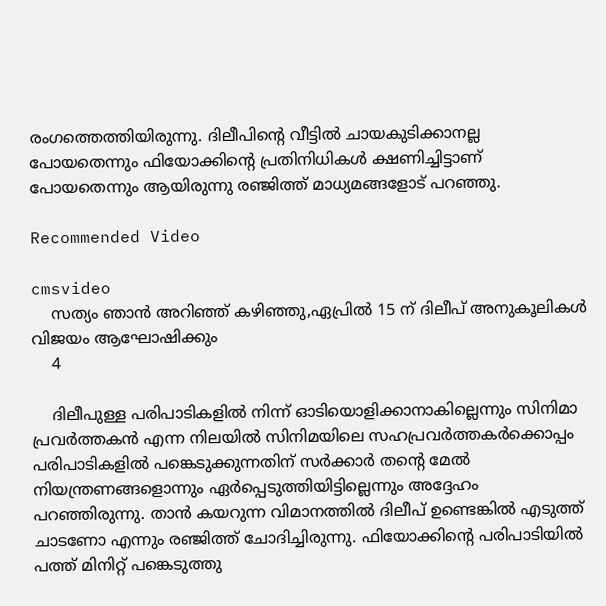രംഗത്തെത്തിയിരുന്നു. ദിലീപിന്റെ വീട്ടില്‍ ചായകുടിക്കാനല്ല പോയതെന്നും ഫിയോക്കിന്റെ പ്രതിനിധികള്‍ ക്ഷണിച്ചിട്ടാണ് പോയതെന്നും ആയിരുന്നു രഞ്ജിത്ത് മാധ്യമങ്ങളോട് പറഞ്ഞു.

Recommended Video

cmsvideo
    സത്യം ഞാന്‍ അറിഞ്ഞ് കഴിഞ്ഞു,ഏപ്രില്‍ 15 ന് ദിലീപ് അനുകൂലികള്‍ വിജയം ആഘോഷിക്കും
    4

    ദിലീപുള്ള പരിപാടികളില്‍ നിന്ന് ഓടിയൊളിക്കാനാകില്ലെന്നും സിനിമാ പ്രവര്‍ത്തകന്‍ എന്ന നിലയില്‍ സിനിമയിലെ സഹപ്രവര്‍ത്തകര്‍ക്കൊപ്പം പരിപാടികളില്‍ പങ്കെടുക്കുന്നതിന് സര്‍ക്കാര്‍ തന്റെ മേല്‍ നിയന്ത്രണങ്ങളൊന്നും ഏര്‍പ്പെടുത്തിയിട്ടില്ലെന്നും അദ്ദേഹം പറഞ്ഞിരുന്നു. താന്‍ കയറുന്ന വിമാനത്തില്‍ ദിലീപ് ഉണ്ടെങ്കില്‍ എടുത്ത് ചാടണോ എന്നും രഞ്ജിത്ത് ചോദിച്ചിരുന്നു. ഫിയോക്കിന്റെ പരിപാടിയില്‍ പത്ത് മിനിറ്റ് പങ്കെടുത്തു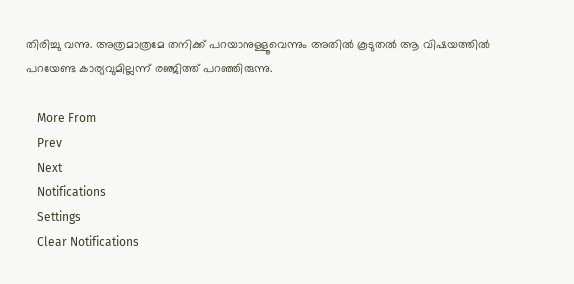തിരിച്ചു വന്നു. അത്രമാത്രമേ തനിക്ക് പറയാനുള്ളൂവെന്നും അതില്‍ കൂടുതല്‍ ആ വിഷയത്തില്‍ പറയേണ്ട കാര്യവുമില്ലന്ന് രഞ്ജിത്ത് പറഞ്ഞിരുന്നു.

    More From
    Prev
    Next
    Notifications
    Settings
    Clear Notifications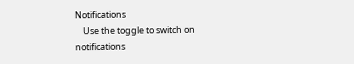Notifications
    Use the toggle to switch on notifications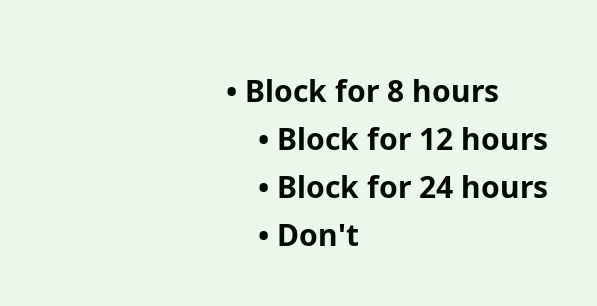• Block for 8 hours
    • Block for 12 hours
    • Block for 24 hours
    • Don't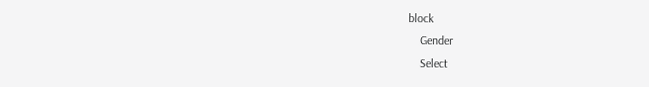block
    Gender
    Select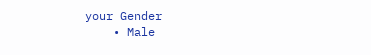your Gender
    • Male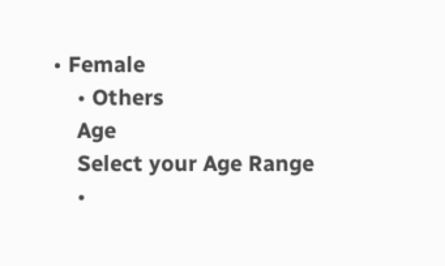• Female
    • Others
    Age
    Select your Age Range
    •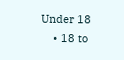Under 18
    • 18 to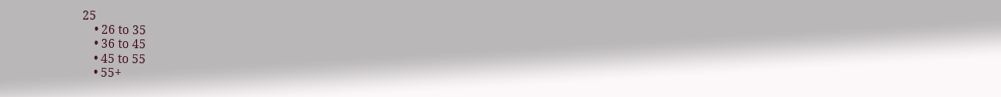25
    • 26 to 35
    • 36 to 45
    • 45 to 55
    • 55+